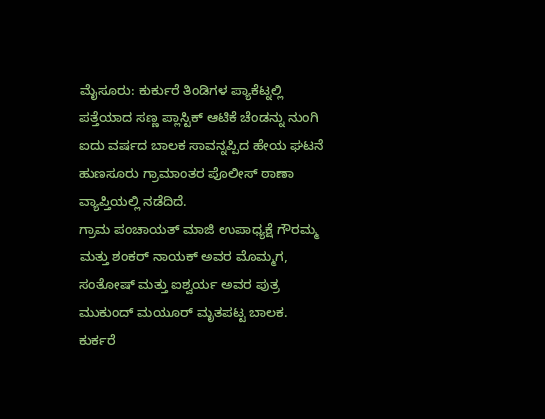ಮೈಸೂರು: ಕುರ್ಕುರೆ ತಿಂಡಿಗಳ ಪ್ಯಾಕೆಟ್ನಲ್ಲಿ ಪತ್ತೆಯಾದ ಸಣ್ಣ ಪ್ಲಾಸ್ಟಿಕ್ ಆಟಿಕೆ ಚೆಂಡನ್ನು ನುಂಗಿ ಐದು ವರ್ಷದ ಬಾಲಕ ಸಾವನ್ನಪ್ಪಿದ ಹೇಯ ಘಟನೆ ಹುಣಸೂರು ಗ್ರಾಮಾಂತರ ಪೊಲೀಸ್ ಠಾಣಾ ವ್ಯಾಪ್ತಿಯಲ್ಲಿ ನಡೆದಿದೆ.
ಗ್ರಾಮ ಪಂಚಾಯತ್ ಮಾಜಿ ಉಪಾಧ್ಯಕ್ಷೆ ಗೌರಮ್ಮ ಮತ್ತು ಶಂಕರ್ ನಾಯಕ್ ಅವರ ಮೊಮ್ಮಗ, ಸಂತೋಷ್ ಮತ್ತು ಐಶ್ವರ್ಯ ಅವರ ಪುತ್ರ ಮುಕುಂದ್ ಮಯೂರ್ ಮೃತಪಟ್ಟ ಬಾಲಕ.
ಕುರ್ಕರೆ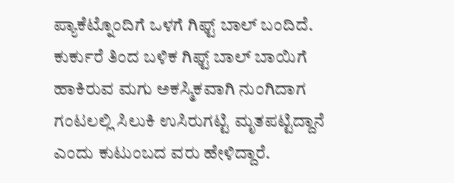ಪ್ಯಾಕೆಟ್ನೊಂದಿಗೆ ಒಳಗೆ ಗಿಫ್ಟ್ ಬಾಲ್ ಬಂದಿದೆ. ಕುರ್ಕುರೆ ತಿಂದ ಬಳಿಕ ಗಿಫ್ಟ್ ಬಾಲ್ ಬಾಯಿಗೆ ಹಾಕಿರುವ ಮಗು ಅಕಸ್ಮಿಕವಾಗಿ ನುಂಗಿದಾಗ ಗಂಟಲಲ್ಲಿ ಸಿಲುಕಿ ಉಸಿರುಗಟ್ಟಿ ಮೃತಪಟ್ಟಿದ್ದಾನೆ ಎಂದು ಕುಟುಂಬದ ವರು ಹೇಳಿದ್ದಾರೆ.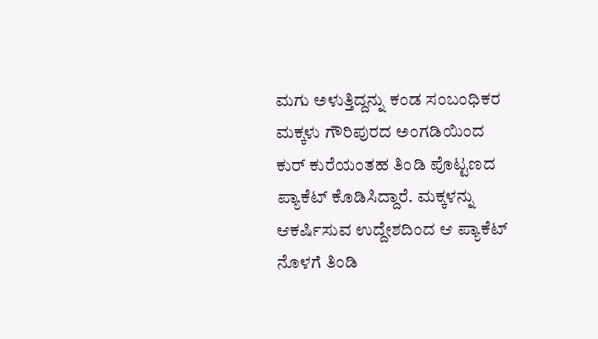ಮಗು ಅಳುತ್ತಿದ್ದನ್ನು ಕಂಡ ಸಂಬಂಧಿಕರ ಮಕ್ಕಳು ಗೌರಿಪುರದ ಅಂಗಡಿಯಿಂದ ಕುರ್ ಕುರೆಯಂತಹ ತಿಂಡಿ ಪೊಟ್ಟಣದ ಪ್ಯಾಕೆಟ್ ಕೊಡಿಸಿದ್ದಾರೆ. ಮಕ್ಕಳನ್ನು ಆಕರ್ಷಿಸುವ ಉದ್ದೇಶದಿಂದ ಆ ಪ್ಯಾಕೆಟ್ ನೊಳಗೆ ತಿಂಡಿ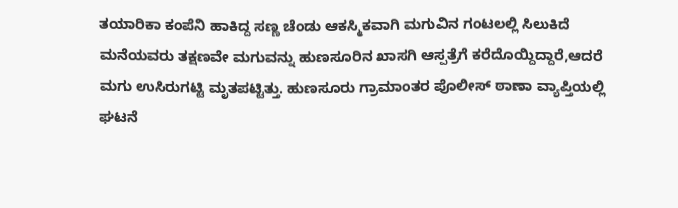ತಯಾರಿಕಾ ಕಂಪೆನಿ ಹಾಕಿದ್ದ ಸಣ್ಣ ಚೆಂಡು ಆಕಸ್ಮಿಕವಾಗಿ ಮಗುವಿನ ಗಂಟಲಲ್ಲಿ ಸಿಲುಕಿದೆ
ಮನೆಯವರು ತಕ್ಷಣವೇ ಮಗುವನ್ನು ಹುಣಸೂರಿನ ಖಾಸಗಿ ಆಸ್ಪತ್ರೆಗೆ ಕರೆದೊಯ್ದಿದ್ದಾರೆ,ಆದರೆ ಮಗು ಉಸಿರುಗಟ್ಟಿ ಮೃತಪಟ್ಟಿತ್ತು. ಹುಣಸೂರು ಗ್ರಾಮಾಂತರ ಪೊಲೀಸ್ ಠಾಣಾ ವ್ಯಾಪ್ತಿಯಲ್ಲಿ ಘಟನೆ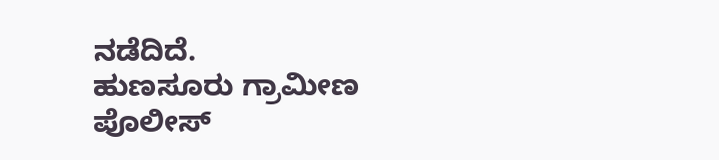ನಡೆದಿದೆ.
ಹುಣಸೂರು ಗ್ರಾಮೀಣ ಪೊಲೀಸ್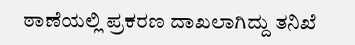ಠಾಣೆಯಲ್ಲಿ ಪ್ರಕರಣ ದಾಖಲಾಗಿದ್ದು ತನಿಖೆ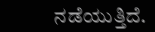ನಡೆಯುತ್ತಿದೆ.